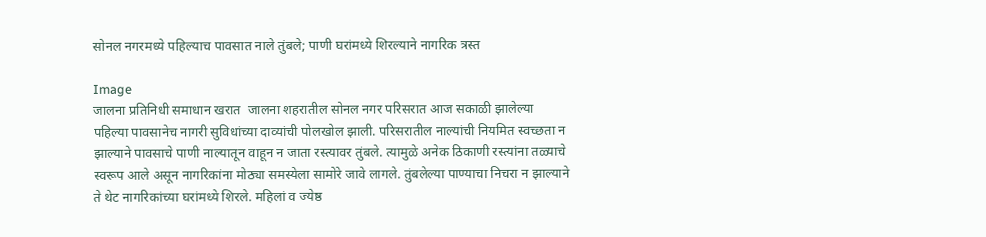सोनल नगरमध्ये पहिल्याच पावसात नाले तुंबले; पाणी घरांमध्ये शिरल्याने नागरिक त्रस्त

Image
जालना प्रतिनिधी समाधान खरात  जालना शहरातील सोनल नगर परिसरात आज सकाळी झालेल्या पहिल्या पावसानेच नागरी सुविधांच्या दाव्यांची पोलखोल झाली. परिसरातील नाल्यांची नियमित स्वच्छता न झाल्याने पावसाचे पाणी नाल्यातून वाहून न जाता रस्त्यावर तुंबले. त्यामुळे अनेक ठिकाणी रस्त्यांना तळ्याचे स्वरूप आले असून नागरिकांना मोठ्या समस्येला सामोरे जावे लागले. तुंबलेल्या पाण्याचा निचरा न झाल्याने ते थेट नागरिकांच्या घरांमध्ये शिरले. महिलां व ज्येष्ठ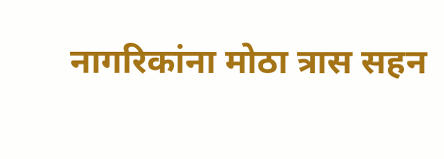नागरिकांना मोठा त्रास सहन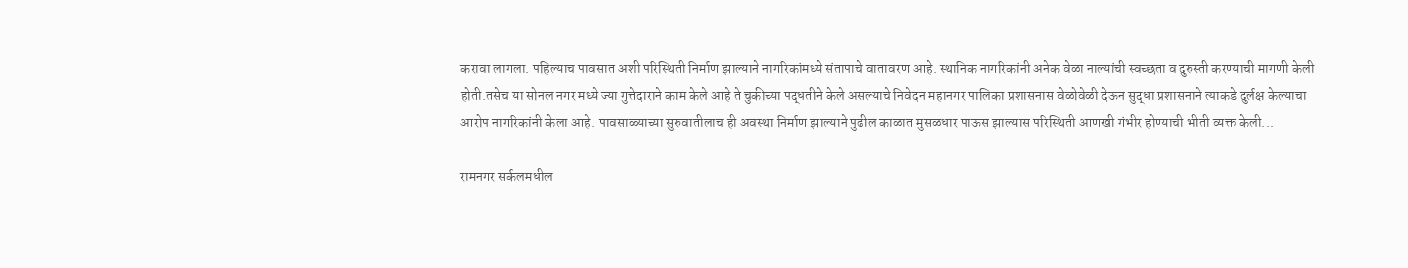करावा लागला. पहिल्याच पावसात अशी परिस्थिती निर्माण झाल्याने नागरिकांमध्ये संतापाचे वातावरण आहे. स्थानिक नागरिकांनी अनेक वेळा नाल्यांची स्वच्छता व दुरुस्ती करण्याची मागणी केली होती.तसेच या सोनल नगर मध्ये ज्या गुत्तेदाराने काम केले आहे ते चुकीच्या पद्धतीने केले असल्याचे निवेदन महानगर पालिका प्रशासनास वेळोवेळी देऊन सुद्धा प्रशासनाने त्याकडे दुर्लक्ष केल्याचा आरोप नागरिकांनी केला आहे. पावसाळ्याच्या सुरुवातीलाच ही अवस्था निर्माण झाल्याने पुढील काळात मुसळधार पाऊस झाल्यास परिस्थिती आणखी गंभीर होण्याची भीती व्यक्त केली...

रामनगर सर्कलमधील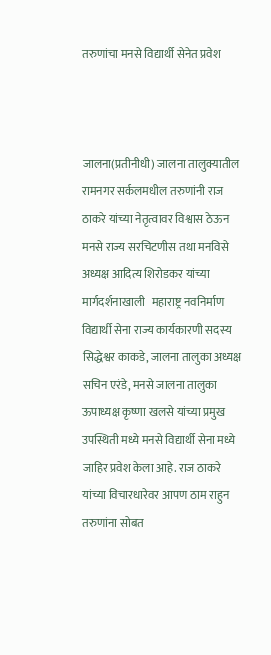तरुणांचा मनसे विद्यार्थी सेनेत प्रवेश



जालना(प्रतीनीधी) जालना तालुक्यातील रामनगर सर्कलमधील तरुणांनी राज ठाकरे यांच्या नेतृत्वावर विश्वास ठेऊन मनसे राज्य सरचिटणीस तथा मनविसे अध्यक्ष आदित्य शिरोडकर यांच्या मार्गदर्शनाखाली   महाराष्ट्र नवनिर्माण विद्यार्थी सेना राज्य कार्यकारणी सदस्य सिद्धेश्वर काकडे, जालना तालुका अध्यक्ष सचिन एरंडे, मनसे जालना तालुका ऊपाध्यक्ष कृष्णा खलसे यांच्या प्रमुख उपस्थिती मध्ये मनसे विद्यार्थी सेना मध्ये जाहिर प्रवेश केला आहे. राज ठाकरे यांच्या विचारधारेवर आपण ठाम राहुन तरुणांना सोबत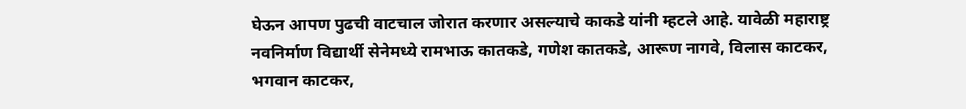घेऊन आपण पुढची वाटचाल जोरात करणार असल्याचे काकडे यांनी म्हटले आहे. यावेळी महाराष्ट्र नवनिर्माण विद्यार्थी सेनेमध्ये रामभाऊ कातकडे, गणेश कातकडे, आरूण नागवे, विलास काटकर, भगवान काटकर,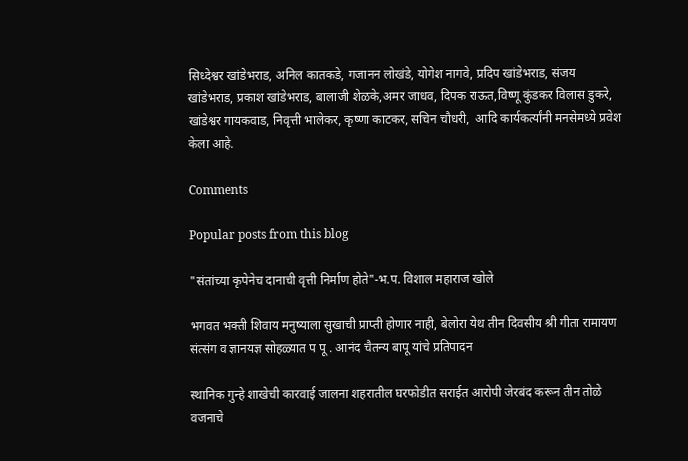सिध्देश्वर खांडेभराड, अनिल कातकडे, गजानन लोखंडे, योगेश नागवे, प्रदिप खांडेभराड, संजय  खांडेभराड, प्रकाश खांडेभराड, बालाजी शेळके,अमर जाधव, दिपक राऊत,विष्णू कुंडकर विलास डुकरे, खांडेश्वर गायकवाड, निवृत्ती भालेकर, कृष्णा काटकर, सचिन चौधरी,  आदि कार्यकर्त्यांनी मनसेमध्ये प्रवेश केला आहे.

Comments

Popular posts from this blog

"संतांच्या कृपेनेच दानाची वृत्ती निर्माण होते"-भ.प. विशाल महाराज खोले

भगवत भक्ती शिवाय मनुष्याला सुखाची प्राप्ती होणार नाही, बेलोरा येथ तीन दिवसीय श्री गीता रामायण संत्संग व ज्ञानयज्ञ सोहळ्यात प पू . आनंद चैतन्य बापू यांचे प्रतिपादन

स्थानिक गुन्हे शाखेची कारवाई जालना शहरातील घरफोडीत सराईत आरोपी जेरबंद करून तीन तोळे वजनाचे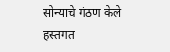सोन्याचे गंठण केले हस्तगत